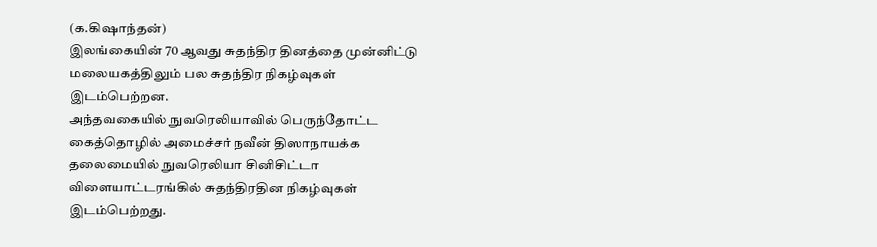(க.கிஷாந்தன்)
இலங்கையின் 70 ஆவது சுதந்திர தினத்தை முன்னிட்டு மலையகத்திலும் பல சுதந்திர நிகழ்வுகள் இடம்பெற்றன.
அந்தவகையில் நுவரெலியாவில் பெருந்தோட்ட கைத்தொழில் அமைச்சர் நவீன் திஸாநாயக்க தலைமையில் நுவரெலியா சினிசிட்டா விளையாட்டரங்கில் சுதந்திரதின நிகழ்வுகள் இடம்பெற்றது.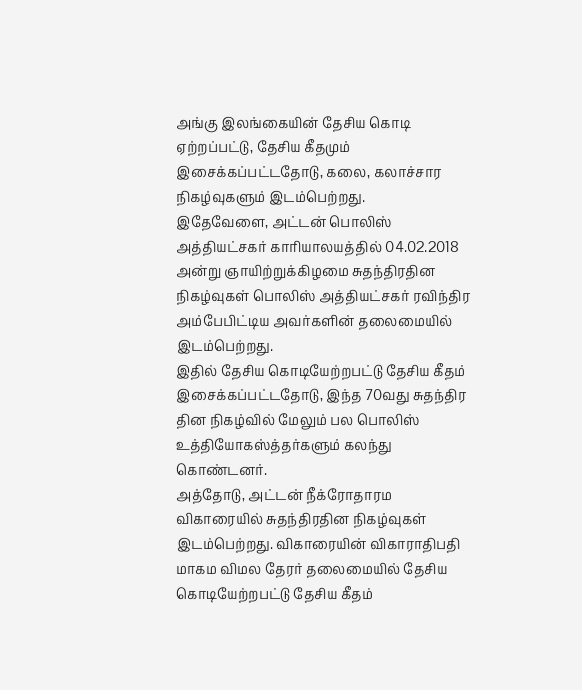அங்கு இலங்கையின் தேசிய கொடி ஏற்றப்பட்டு, தேசிய கீதமும் இசைக்கப்பட்டதோடு, கலை, கலாச்சார நிகழ்வுகளும் இடம்பெற்றது.
இதேவேளை, அட்டன் பொலிஸ் அத்தியட்சகர் காரியாலயத்தில் 04.02.2018 அன்று ஞாயிற்றுக்கிழமை சுதந்திரதின நிகழ்வுகள் பொலிஸ் அத்தியட்சகர் ரவிந்திர அம்பேபிட்டிய அவர்களின் தலைமையில் இடம்பெற்றது.
இதில் தேசிய கொடியேற்றபட்டு தேசிய கீதம் இசைக்கப்பட்டதோடு, இந்த 70வது சுதந்திர தின நிகழ்வில் மேலும் பல பொலிஸ் உத்தியோகஸ்த்தர்களும் கலந்து கொண்டனர்.
அத்தோடு, அட்டன் நீக்ரோதாரம விகாரையில் சுதந்திரதின நிகழ்வுகள் இடம்பெற்றது. விகாரையின் விகாராதிபதி மாகம விமல தேரர் தலைமையில் தேசிய கொடியேற்றபட்டு தேசிய கீதம்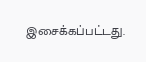இசைக்கப்பட்டது.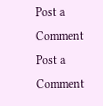Post a Comment
Post a Comment